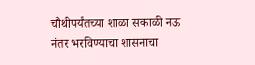चौथीपर्यंतच्या शाळा सकाळी नऊ नंतर भरविण्याचा शासनाचा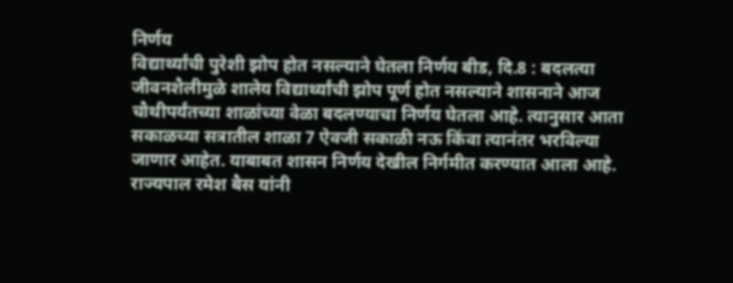निर्णय
विद्यार्थ्यांची पुरेशी झोप होत नसल्याने घेतला निर्णय बीड, दि.8 : बदलत्या जीवनशैलीमुळे शालेय विद्यार्थ्यांची झोप पूर्ण होत नसल्याने शासनाने आज चौथीपर्यंतच्या शाळांच्या वेळा बदलण्याचा निर्णय घेतला आहे. त्यानुसार आता सकाळच्या सत्रातील शाळा 7 ऐवजी सकाळी नऊ किंवा त्यानंतर भरविल्या जाणार आहेत. याबाबत शासन निर्णय देखील निर्गमीत करण्यात आला आहे. राज्यपाल रमेश बैस यांनी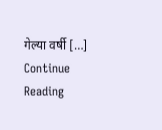गेल्या वर्षी […]
Continue Reading